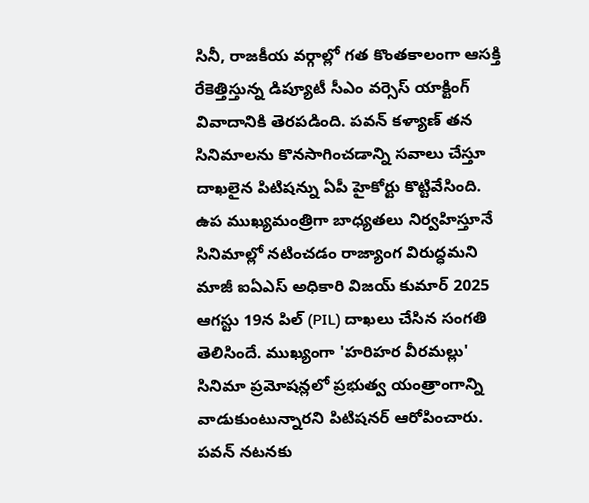సినీ, రాజకీయ వర్గాల్లో గత కొంతకాలంగా ఆసక్తి రేకెత్తిస్తున్న డిప్యూటీ సీఎం వర్సెస్ యాక్టింగ్ వివాదానికి తెరపడింది. పవన్ కళ్యాణ్ తన సినిమాలను కొనసాగించడాన్ని సవాలు చేస్తూ దాఖలైన పిటిషన్ను ఏపీ హైకోర్టు కొట్టివేసింది. ఉప ముఖ్యమంత్రిగా బాధ్యతలు నిర్వహిస్తూనే సినిమాల్లో నటించడం రాజ్యాంగ విరుద్ధమని మాజీ ఐఏఎస్ అధికారి విజయ్ కుమార్ 2025 ఆగస్టు 19న పిల్ (PIL) దాఖలు చేసిన సంగతి తెలిసిందే. ముఖ్యంగా 'హరిహర వీరమల్లు' సినిమా ప్రమోషన్లలో ప్రభుత్వ యంత్రాంగాన్ని వాడుకుంటున్నారని పిటిషనర్ ఆరోపించారు.
పవన్ నటనకు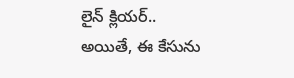లైన్ క్లియర్..
అయితే, ఈ కేసును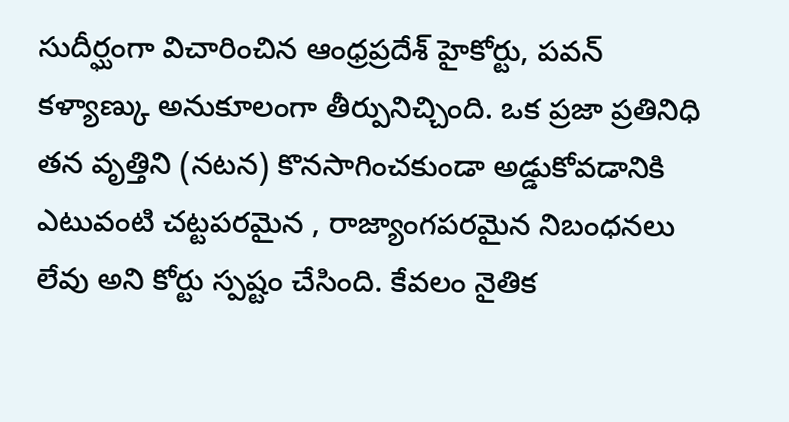సుదీర్ఘంగా విచారించిన ఆంధ్రప్రదేశ్ హైకోర్టు, పవన్ కళ్యాణ్కు అనుకూలంగా తీర్పునిచ్చింది. ఒక ప్రజా ప్రతినిధి తన వృత్తిని (నటన) కొనసాగించకుండా అడ్డుకోవడానికి ఎటువంటి చట్టపరమైన , రాజ్యాంగపరమైన నిబంధనలు లేవు అని కోర్టు స్పష్టం చేసింది. కేవలం నైతిక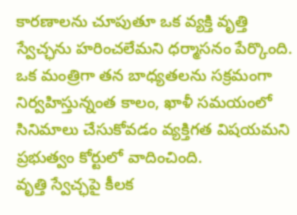కారణాలను చూపుతూ ఒక వ్యక్తి వృత్తి స్వేచ్ఛను హరించలేమని ధర్మాసనం పేర్కొంది. ఒక మంత్రిగా తన బాధ్యతలను సక్రమంగా నిర్వహిస్తున్నంత కాలం, ఖాళీ సమయంలో సినిమాలు చేసుకోవడం వ్యక్తిగత విషయమని ప్రభుత్వం కోర్టులో వాదించింది.
వృత్తి స్వేచ్ఛపై కీలక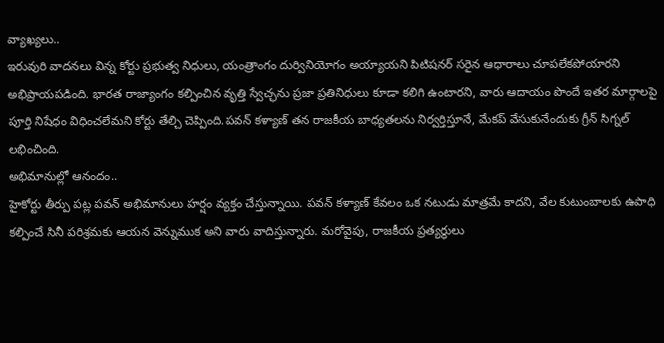వ్యాఖ్యలు..
ఇరువురి వాదనలు విన్న కోర్టు ప్రభుత్వ నిధులు, యంత్రాంగం దుర్వినియోగం అయ్యాయని పిటిషనర్ సరైన ఆధారాలు చూపలేకపోయారని అభిప్రాయపడింది. భారత రాజ్యాంగం కల్పించిన వృత్తి స్వేచ్ఛను ప్రజా ప్రతినిధులు కూడా కలిగి ఉంటారని, వారు ఆదాయం పొందే ఇతర మార్గాలపై పూర్తి నిషేధం విధించలేమని కోర్టు తేల్చి చెప్పింది.పవన్ కళ్యాణ్ తన రాజకీయ బాధ్యతలను నిర్వర్తిస్తూనే, మేకప్ వేసుకునేందుకు గ్రీన్ సిగ్నల్ లభించింది.
అభిమానుల్లో ఆనందం..
హైకోర్టు తీర్పు పట్ల పవన్ అభిమానులు హర్షం వ్యక్తం చేస్తున్నాయి. పవన్ కళ్యాణ్ కేవలం ఒక నటుడు మాత్రమే కాదని, వేల కుటుంబాలకు ఉపాధి కల్పించే సినీ పరిశ్రమకు ఆయన వెన్నుముక అని వారు వాదిస్తున్నారు. మరోవైపు, రాజకీయ ప్రత్యర్థులు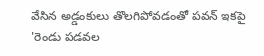వేసిన అడ్డంకులు తొలగిపోవడంతో పవన్ ఇకపై 'రెండు పడవల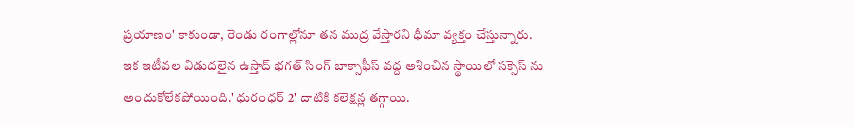ప్రయాణం' కాకుండా, రెండు రంగాల్లోనూ తన ముద్ర వేస్తారని ధీమా వ్యక్తం చేస్తున్నారు. ఇక ఇటీవల విడుదలైన ఉస్తాద్ భగత్ సింగ్ బాక్సాఫీస్ వద్ద అశించిన స్థాయిలో సక్సెస్ ను అందుకోలేకపోయింది.' ధురంధర్ 2' దాటికి కలెక్షన్ల తగ్గాయి.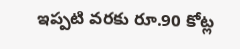ఇప్పటి వరకు రూ.90 కోట్ల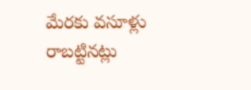మేరకు వసూళ్లు రాబట్టినట్లు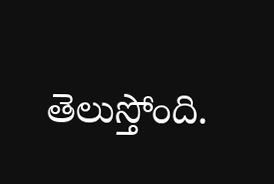తెలుస్తోంది.